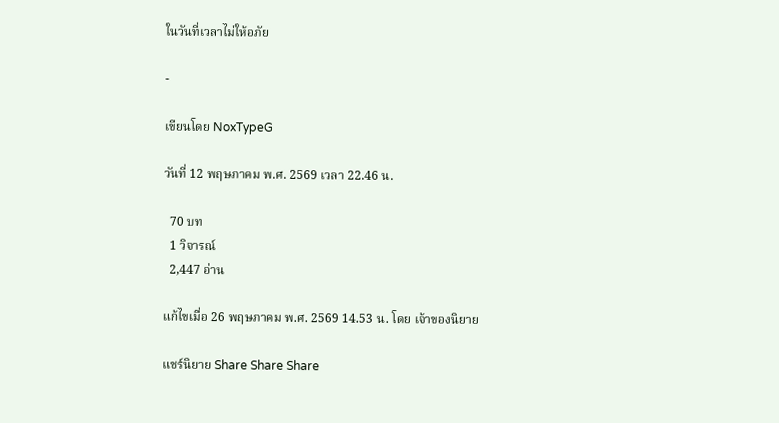ในวันที่เวลาไม่ให้อภัย

-

เขียนโดย NoxTypeG

วันที่ 12 พฤษภาคม พ.ศ. 2569 เวลา 22.46 น.

  70 บท
  1 วิจารณ์
  2,447 อ่าน

แก้ไขเมื่อ 26 พฤษภาคม พ.ศ. 2569 14.53 น. โดย เจ้าของนิยาย

แชร์นิยาย Share Share Share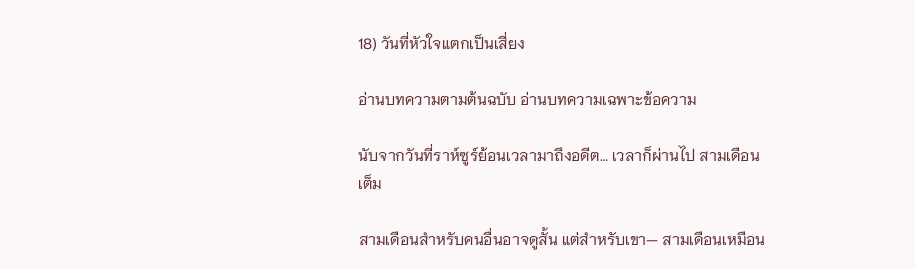18) วันที่หัวใจแตกเป็นเสี่ยง

อ่านบทความตามต้นฉบับ อ่านบทความเฉพาะข้อความ

นับจากวันที่ราห์ซูร์ย้อนเวลามาถึงอดีต… เวลาก็ผ่านไป สามเดือนเต็ม

สามเดือนสำหรับคนอื่นอาจดูสั้น แต่สำหรับเขา— สามเดือนเหมือน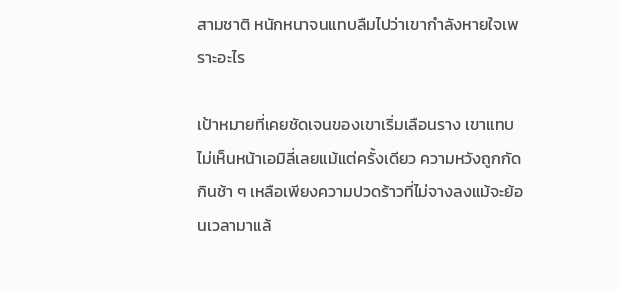สามชาติ หนักหนาจนแทบลืมไปว่าเขากำลังหายใจเพราะอะไร

เป้าหมายที่เคยชัดเจนของเขาเริ่มเลือนราง เขาแทบไม่เห็นหน้าเอมิลี่เลยแม้แต่ครั้งเดียว ความหวังถูกกัดกินช้า ๆ เหลือเพียงความปวดร้าวที่ไม่จางลงแม้จะย้อนเวลามาแล้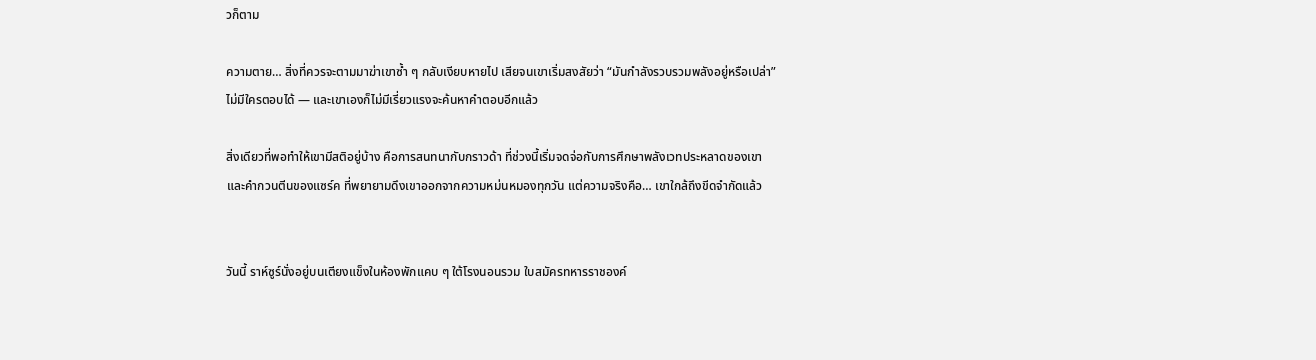วก็ตาม

ความตาย… สิ่งที่ควรจะตามมาฆ่าเขาซ้ำ ๆ กลับเงียบหายไป เสียจนเขาเริ่มสงสัยว่า “มันกำลังรวบรวมพลังอยู่หรือเปล่า” ไม่มีใครตอบได้ — และเขาเองก็ไม่มีเรี่ยวแรงจะค้นหาคำตอบอีกแล้ว

สิ่งเดียวที่พอทำให้เขามีสติอยู่บ้าง คือการสนทนากับกราวด้า ที่ช่วงนี้เริ่มจดจ่อกับการศึกษาพลังเวทประหลาดของเขา และคำกวนตีนของแซร์ค ที่พยายามดึงเขาออกจากความหม่นหมองทุกวัน แต่ความจริงคือ… เขาใกล้ถึงขีดจำกัดแล้ว


วันนี้ ราห์ซูร์นั่งอยู่บนเตียงแข็งในห้องพักแคบ ๆ ใต้โรงนอนรวม ใบสมัครทหารราชองค์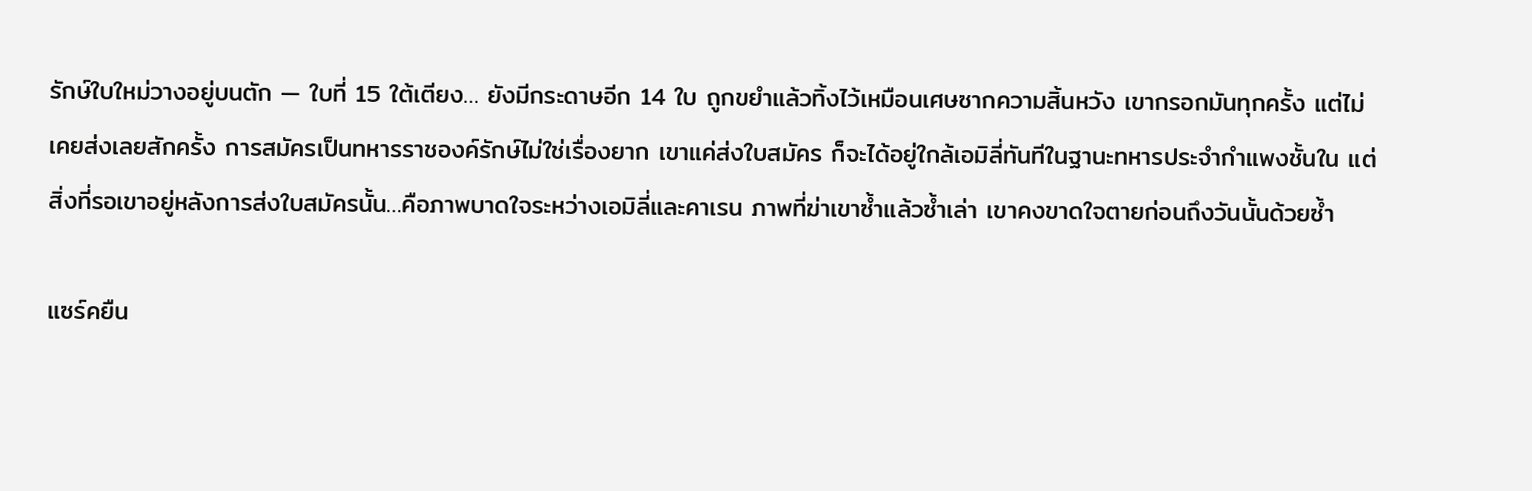รักษ์ใบใหม่วางอยู่บนตัก — ใบที่ 15 ใต้เตียง… ยังมีกระดาษอีก 14 ใบ ถูกขยำแล้วทิ้งไว้เหมือนเศษซากความสิ้นหวัง เขากรอกมันทุกครั้ง แต่ไม่เคยส่งเลยสักครั้ง การสมัครเป็นทหารราชองค์รักษ์ไม่ใช่เรื่องยาก เขาแค่ส่งใบสมัคร ก็จะได้อยู่ใกล้เอมิลี่ทันทีในฐานะทหารประจำกำแพงชั้นใน แต่สิ่งที่รอเขาอยู่หลังการส่งใบสมัครนั้น…คือภาพบาดใจระหว่างเอมิลี่และคาเรน ภาพที่ฆ่าเขาซ้ำแล้วซ้ำเล่า เขาคงขาดใจตายก่อนถึงวันนั้นด้วยซ้ำ

แซร์คยืน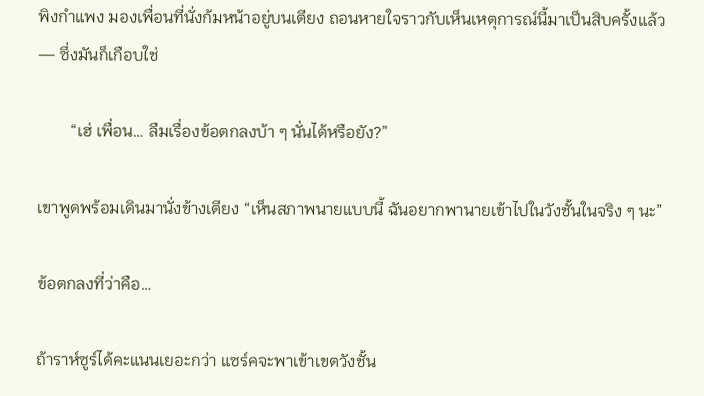พิงกำแพง มองเพื่อนที่นั่งก้มหน้าอยู่บนเตียง ถอนหายใจราวกับเห็นเหตุการณ์นี้มาเป็นสิบครั้งแล้ว — ซึ่งมันก็เกือบใช่

        “เฮ่ เพื่อน… ลืมเรื่องข้อตกลงบ้า ๆ นั่นได้หรือยัง?”

เขาพูดพร้อมเดินมานั่งข้างเตียง “เห็นสภาพนายแบบนี้ ฉันอยากพานายเข้าไปในวังชั้นในจริง ๆ นะ”

ข้อตกลงที่ว่าคือ…

ถ้าราห์ซูร์ได้คะแนนเยอะกว่า แซร์คจะพาเข้าเขตวังชั้น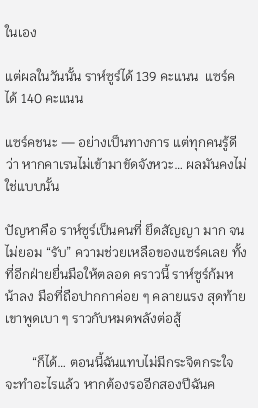ในเอง

แต่ผลในวันนั้น ราห์ซูร์ได้ 139 คะแนน  แซร์คได้ 140 คะแนน

แซร์คชนะ — อย่างเป็นทางการ แต่ทุกคนรู้ดีว่า หากคาเรนไม่เข้ามาขัดจังหวะ… ผลมันคงไม่ใช่แบบนั้น

ปัญหาคือ ราห์ซูร์เป็นคนที่ ยึดสัญญา มาก จนไม่ยอม “รับ” ความช่วยเหลือของแซร์คเลย ทั้งที่อีกฝ่ายยื่นมือให้ตลอด คราวนี้ ราห์ซูร์ก้มหน้าลง มือที่ถือปากกาค่อย ๆ คลายแรง สุดท้ายเขาพูดเบา ๆ ราวกับหมดพลังต่อสู้

        “ก็ได้… ตอนนี้ฉันแทบไม่มีกระจิตกระใจจะทำอะไรแล้ว หากต้องรออีกสองปีฉันค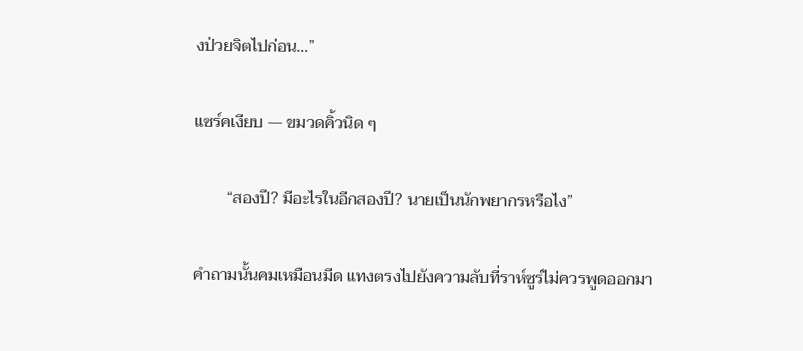งป่วยจิตไปก่อน…”

แซร์คเงียบ — ขมวดคิ้วนิด ๆ

        “สองปี? มีอะไรในอีกสองปี? นายเป็นนักพยากรหรือไง”

คำถามนั้นคมเหมือนมีด แทงตรงไปยังความลับที่ราห์ซูร์ไม่ควรพูดออกมา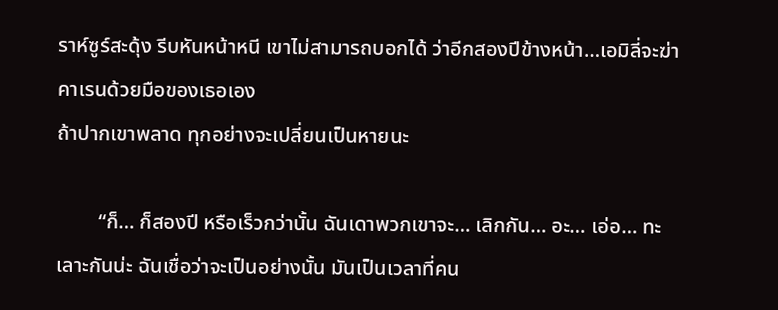ราห์ซูร์สะดุ้ง รีบหันหน้าหนี เขาไม่สามารถบอกได้ ว่าอีกสองปีข้างหน้า…เอมิลี่จะฆ่าคาเรนด้วยมือของเธอเอง
ถ้าปากเขาพลาด ทุกอย่างจะเปลี่ยนเป็นหายนะ

        “ก็… ก็สองปี หรือเร็วกว่านั้น ฉันเดาพวกเขาจะ… เลิกกัน… อะ… เอ่อ… ทะเลาะกันน่ะ ฉันเชื่อว่าจะเป็นอย่างนั้น มันเป็นเวลาที่คน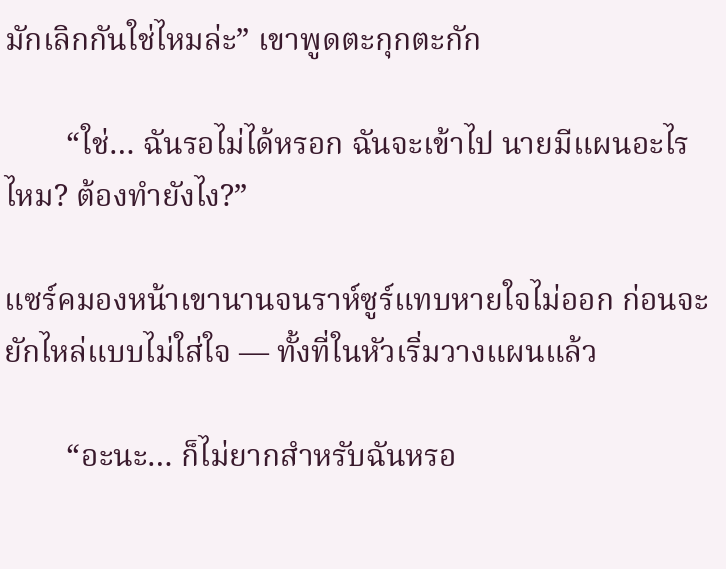มักเลิกกันใช่ไหมล่ะ” เขาพูดตะกุกตะกัก

        “ใช่… ฉันรอไม่ได้หรอก ฉันจะเข้าไป นายมีแผนอะไรไหม? ต้องทำยังไง?”

แซร์คมองหน้าเขานานจนราห์ซูร์แทบหายใจไม่ออก ก่อนจะยักไหล่แบบไม่ใส่ใจ — ทั้งที่ในหัวเริ่มวางแผนแล้ว

        “อะนะ… ก็ไม่ยากสำหรับฉันหรอ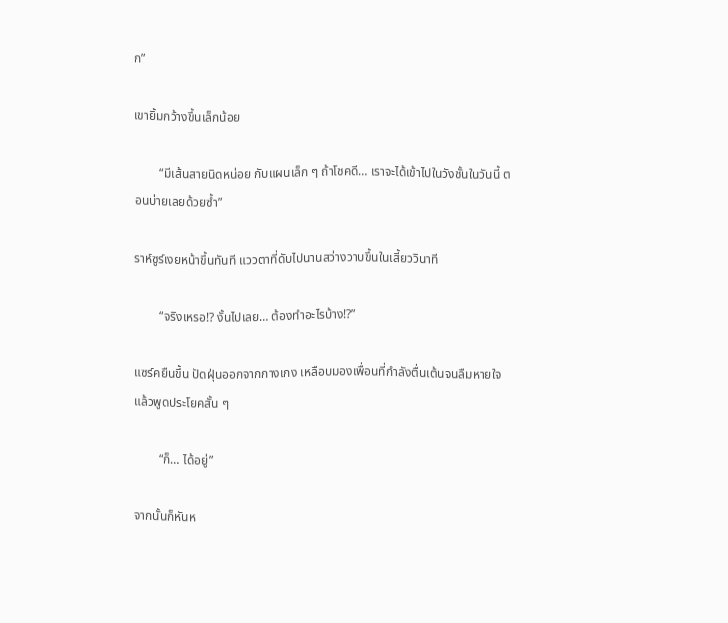ก”

เขายิ้มกว้างขึ้นเล็กน้อย

        “มีเส้นสายนิดหน่อย กับแผนเล็ก ๆ ถ้าโชคดี… เราจะได้เข้าไปในวังชั้นในวันนี้ ตอนบ่ายเลยด้วยซ้ำ”

ราห์ซูร์เงยหน้าขึ้นทันที แววตาที่ดับไปนานสว่างวาบขึ้นในเสี้ยววินาที

        “จริงเหรอ!? งั้นไปเลย… ต้องทำอะไรบ้าง!?”

แซร์คยืนขึ้น ปัดฝุ่นออกจากกางเกง เหลือบมองเพื่อนที่กำลังตื่นเต้นจนลืมหายใจ แล้วพูดประโยคสั้น ๆ

        “ก็… ได้อยู่”

จากนั้นก็หันห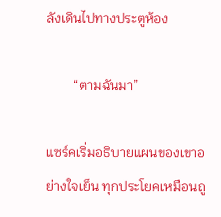ลังเดินไปทางประตูห้อง

        “ตามฉันมา”

แซร์คเริ่มอธิบายแผนของเขาอย่างใจเย็น ทุกประโยคเหมือนถู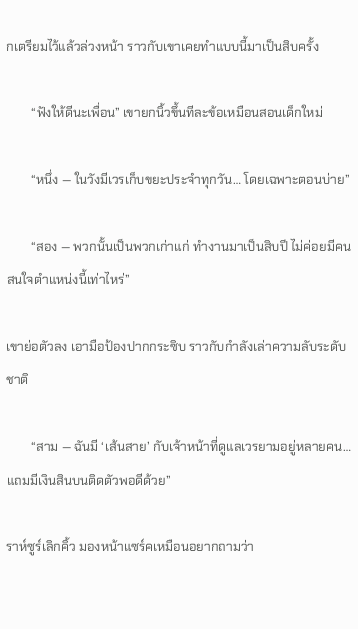กเตรียมไว้แล้วล่วงหน้า ราวกับเขาเคยทำแบบนี้มาเป็นสิบครั้ง

        “ฟังให้ดีนะเพื่อน” เขายกนิ้วขึ้นทีละข้อเหมือนสอนเด็กใหม่

        “หนึ่ง — ในวังมีเวรเก็บขยะประจำทุกวัน… โดยเฉพาะตอนบ่าย”

        “สอง — พวกนั้นเป็นพวกเก่าแก่ ทำงานมาเป็นสิบปี ไม่ค่อยมีคนสนใจตำแหน่งนี้เท่าไหร่”

เขาย่อตัวลง เอามือป้องปากกระซิบ ราวกับกำลังเล่าความลับระดับชาติ

        “สาม — ฉันมี ‘เส้นสาย’ กับเจ้าหน้าที่ดูแลเวรยามอยู่หลายคน… แถมมีเงินสินบนติดตัวพอดีด้วย”

ราห์ซูร์เลิกคิ้ว มองหน้าแซร์คเหมือนอยากถามว่า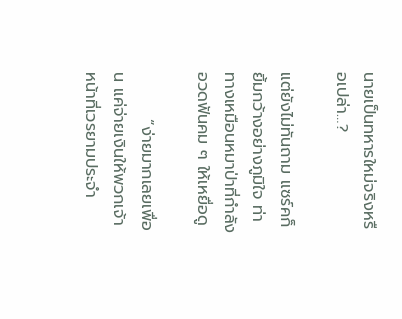นายเป็นทหารใหม่จริงหรือเปล่า…?

แต่ยังไม่ทันถาม แซร์คก็ยิ้มกว้างอย่างภูมิใจ ท่าทางเหมือนหมาป่าที่กำลังอวดฟันคม ๆ ให้เหยื่อดู

        “ง่ายมากเลยเพื่อน แค่จ่ายเงินให้พวกเจ้าหน้าที่เวรยามประจำ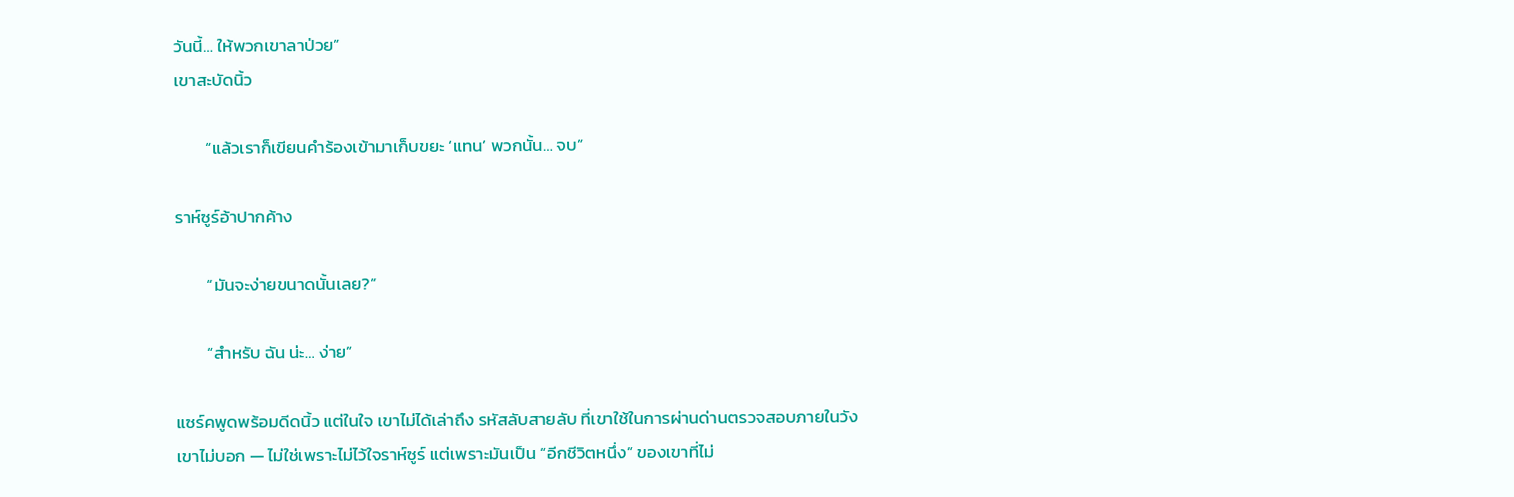วันนี้… ให้พวกเขาลาป่วย”
เขาสะบัดนิ้ว

        “แล้วเราก็เขียนคำร้องเข้ามาเก็บขยะ ‘แทน’ พวกนั้น… จบ”

ราห์ซูร์อ้าปากค้าง

        “มันจะง่ายขนาดนั้นเลย?”

        “สำหรับ ฉัน น่ะ… ง่าย”

แซร์คพูดพร้อมดีดนิ้ว แต่ในใจ เขาไม่ได้เล่าถึง รหัสลับสายลับ ที่เขาใช้ในการผ่านด่านตรวจสอบภายในวัง
เขาไม่บอก — ไม่ใช่เพราะไม่ไว้ใจราห์ซูร์ แต่เพราะมันเป็น “อีกชีวิตหนึ่ง” ของเขาที่ไม่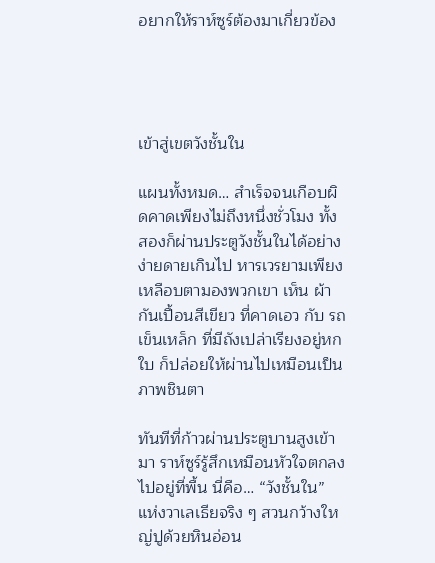อยากให้ราห์ซูร์ต้องมาเกี่ยวข้อง




เข้าสู่เขตวังชั้นใน

แผนทั้งหมด… สำเร็จจนเกือบผิดคาดเพียงไม่ถึงหนึ่งชั่วโมง ทั้งสองก็ผ่านประตูวังชั้นในได้อย่างง่ายดายเกินไป หารเวรยามเพียงเหลือบตามองพวกเขา เห็น ผ้ากันเปื้อนสีเขียว ที่คาดเอว กับ รถเข็นเหล็ก ที่มีถังเปล่าเรียงอยู่หกใบ ก็ปล่อยให้ผ่านไปเหมือนเป็นภาพชินตา

ทันทีที่ก้าวผ่านประตูบานสูงเข้ามา ราห์ซูร์รู้สึกเหมือนหัวใจตกลงไปอยู่ที่พื้น นี่คือ… “วังชั้นใน” แห่งวาเลเธียจริง ๆ สวนกว้างใหญ่ปูด้วยหินอ่อน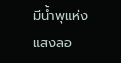มีน้ำพุแห่งแสงลอ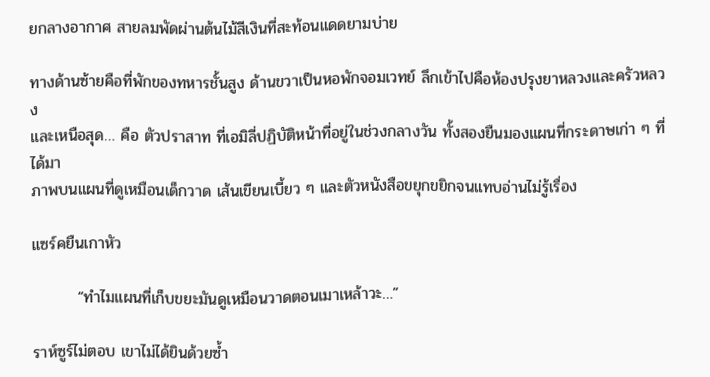ยกลางอากาศ สายลมพัดผ่านต้นไม้สีเงินที่สะท้อนแดดยามบ่าย

ทางด้านซ้ายคือที่พักของทหารชั้นสูง ด้านขวาเป็นหอพักจอมเวทย์ ลึกเข้าไปคือห้องปรุงยาหลวงและครัวหลวง
และเหนือสุด… คือ ตัวปราสาท ที่เอมิลี่ปฏิบัติหน้าที่อยู่ในช่วงกลางวัน ทั้งสองยืนมองแผนที่กระดาษเก่า ๆ ที่ได้มา
ภาพบนแผนที่ดูเหมือนเด็กวาด เส้นเขียนเบี้ยว ๆ และตัวหนังสือขยุกขยิกจนแทบอ่านไม่รู้เรื่อง

แซร์คยืนเกาหัว

        “ทำไมแผนที่เก็บขยะมันดูเหมือนวาดตอนเมาเหล้าวะ…”

ราห์ซูร์ไม่ตอบ เขาไม่ได้ยินด้วยซ้ำ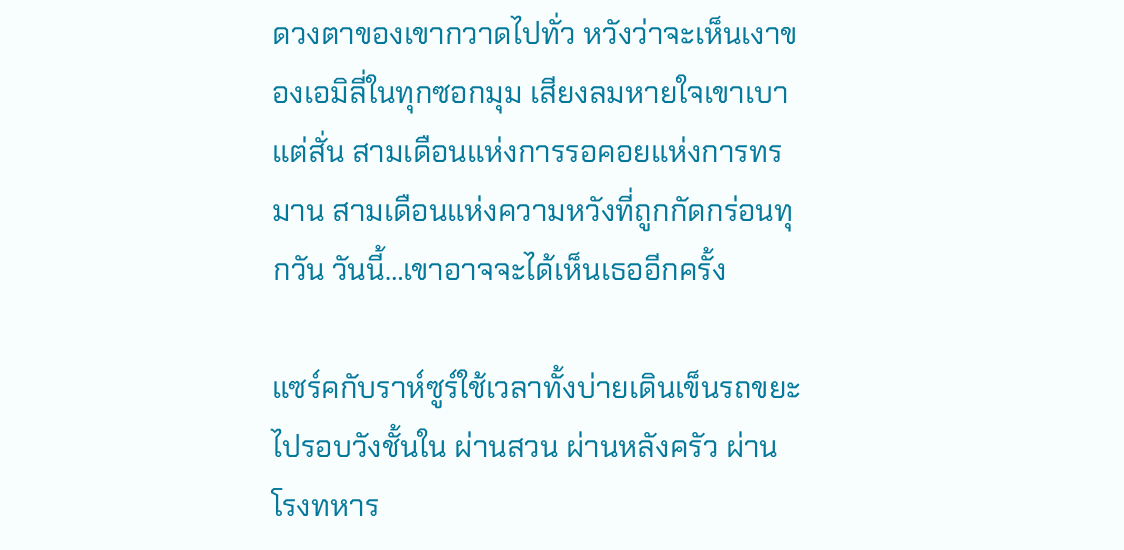ดวงตาของเขากวาดไปทั่ว หวังว่าจะเห็นเงาของเอมิลี่ในทุกซอกมุม เสียงลมหายใจเขาเบาแต่สั่น สามเดือนแห่งการรอคอยแห่งการทรมาน สามเดือนแห่งความหวังที่ถูกกัดกร่อนทุกวัน วันนี้…เขาอาจจะได้เห็นเธออีกครั้ง

แซร์คกับราห์ซูร์ใช้เวลาทั้งบ่ายเดินเข็นรถขยะไปรอบวังชั้นใน ผ่านสวน ผ่านหลังครัว ผ่านโรงทหาร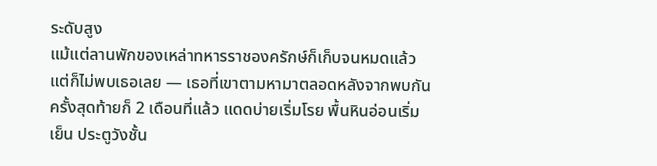ระดับสูง
แม้แต่ลานพักของเหล่าทหารราชองครักษ์ก็เก็บจนหมดแล้ว แต่ก็ไม่พบเธอเลย — เธอที่เขาตามหามาตลอดหลังจากพบกันครั้งสุดท้ายก็ 2 เดือนที่แล้ว แดดบ่ายเริ่มโรย พื้นหินอ่อนเริ่มเย็น ประตูวังชั้น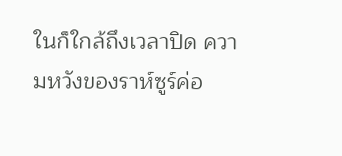ในก็ใกล้ถึงเวลาปิด ความหวังของราห์ซูร์ค่อ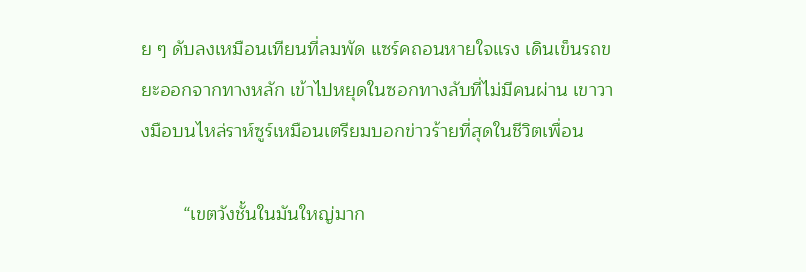ย ๆ ดับลงเหมือนเทียนที่ลมพัด แซร์คถอนหายใจแรง เดินเข็นรถขยะออกจากทางหลัก เข้าไปหยุดในซอกทางลับที่ไม่มีคนผ่าน เขาวางมือบนไหล่ราห์ซูร์เหมือนเตรียมบอกข่าวร้ายที่สุดในชีวิตเพื่อน

        “เขตวังชั้นในมันใหญ่มาก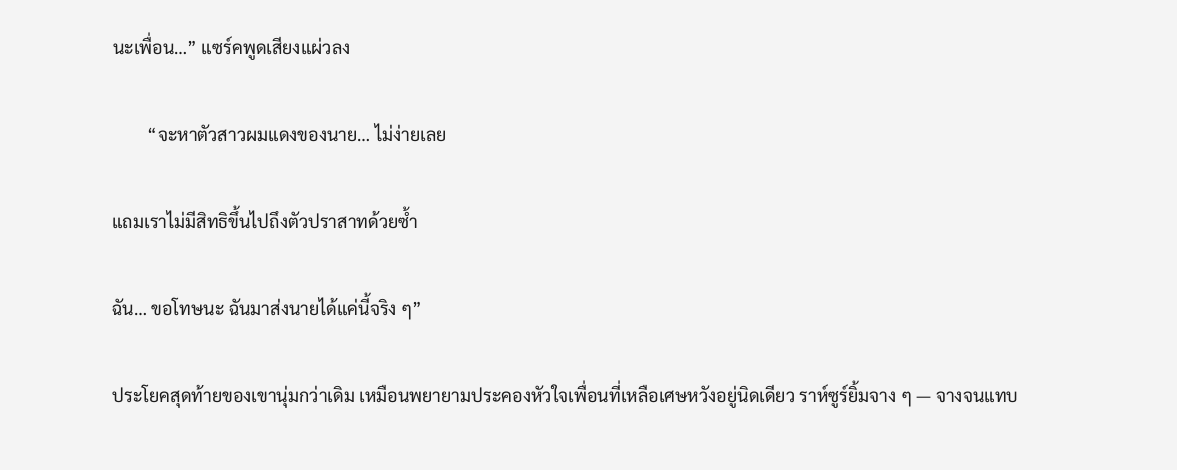นะเพื่อน…” แซร์คพูดเสียงแผ่วลง

        “จะหาตัวสาวผมแดงของนาย… ไม่ง่ายเลย

แถมเราไม่มีสิทธิขึ้นไปถึงตัวปราสาทด้วยซ้ำ

ฉัน… ขอโทษนะ ฉันมาส่งนายได้แค่นี้จริง ๆ”

ประโยคสุดท้ายของเขานุ่มกว่าเดิม เหมือนพยายามประคองหัวใจเพื่อนที่เหลือเศษหวังอยู่นิดเดียว ราห์ซูร์ยิ้มจาง ๆ — จางจนแทบ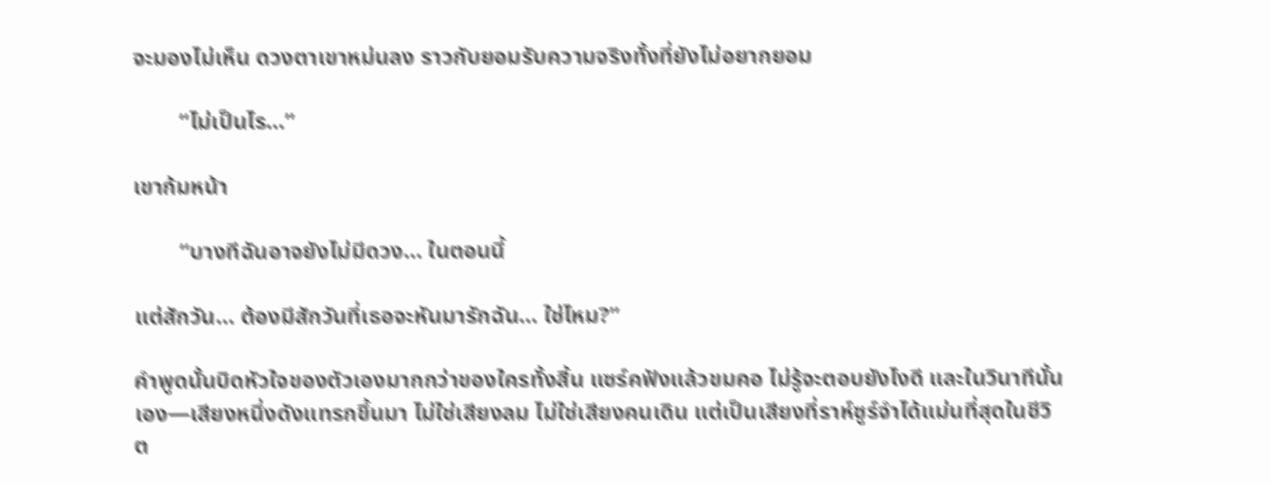จะมองไม่เห็น ดวงตาเขาหม่นลง ราวกับยอมรับความจริงทั้งที่ยังไม่อยากยอม

        “ไม่เป็นไร…”

เขาก้มหน้า

        “บางทีฉันอาจยังไม่มีดวง… ในตอนนี้

แต่สักวัน… ต้องมีสักวันที่เธอจะหันมารักฉัน… ใช่ไหม?”

คำพูดนั้นบิดหัวใจของตัวเองมากกว่าของใครทั้งสิ้น แซร์คฟังแล้วขมคอ ไม่รู้จะตอบยังไงดี และในวินาทีนั้นเอง—เสียงหนึ่งดังแทรกขึ้นมา ไม่ใช่เสียงลม ไม่ใช่เสียงคนเดิน แต่เป็นเสียงที่ราห์ซูร์จำได้แม่นที่สุดในชีวิต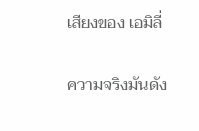เสียงของ เอมิลี่

ความจริงมันดัง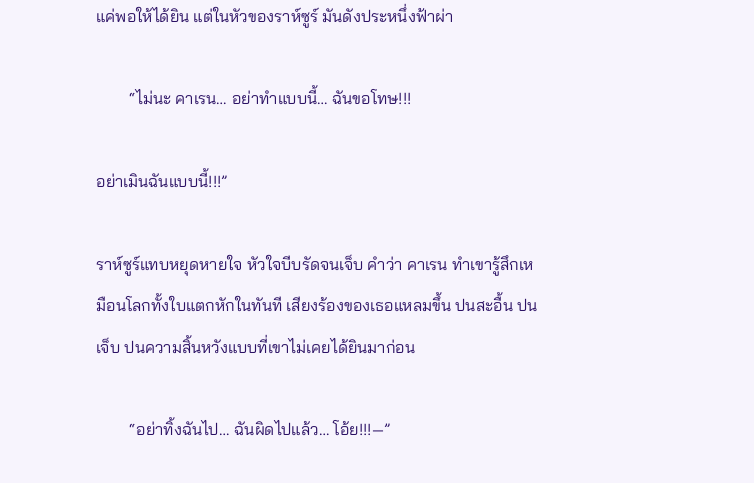แค่พอให้ได้ยิน แต่ในหัวของราห์ซูร์ มันดังประหนึ่งฟ้าผ่า

        “ไม่นะ คาเรน… อย่าทำแบบนี้… ฉันขอโทษ!!!

อย่าเมินฉันแบบนี้!!!”

ราห์ซูร์แทบหยุดหายใจ หัวใจบีบรัดจนเจ็บ คำว่า คาเรน ทำเขารู้สึกเหมือนโลกทั้งใบแตกหักในทันที เสียงร้องของเธอแหลมขึ้น ปนสะอื้น ปนเจ็บ ปนความสิ้นหวังแบบที่เขาไม่เคยได้ยินมาก่อน

        “อย่าทิ้งฉันไป… ฉันผิดไปแล้ว… โอ้ย!!!—”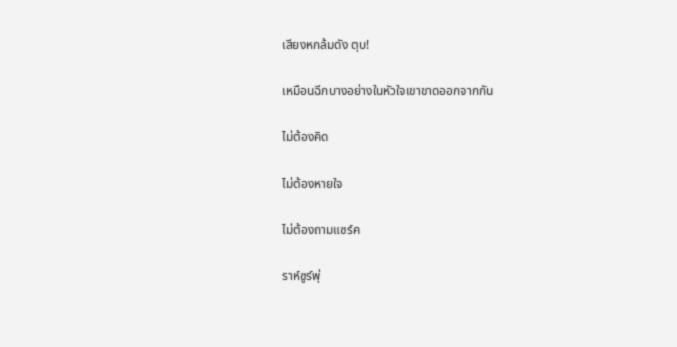เสียงหกล้มดัง ตุบ!

เหมือนฉีกบางอย่างในหัวใจเขาขาดออกจากกัน

ไม่ต้องคิด

ไม่ต้องหายใจ

ไม่ต้องถามแซร์ค

ราห์ซูร์พุ่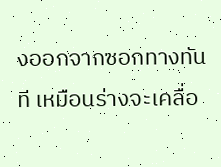งออกจากซอกทางทันที เหมือนร่างจะเคลื่อ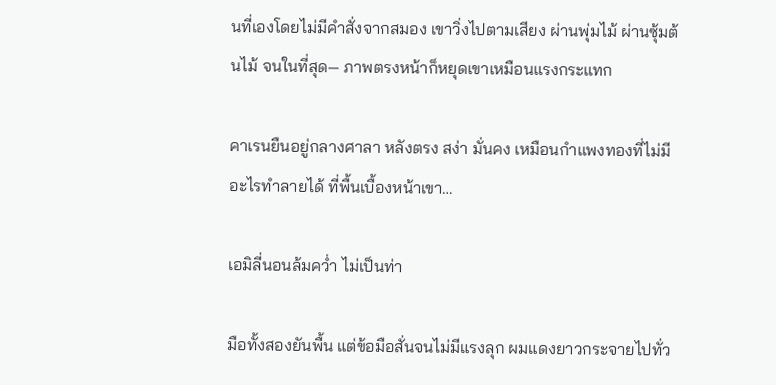นที่เองโดยไม่มีคำสั่งจากสมอง เขาวิ่งไปตามเสียง ผ่านพุ่มไม้ ผ่านซุ้มต้นไม้ จนในที่สุด— ภาพตรงหน้าก็หยุดเขาเหมือนแรงกระแทก

คาเรนยืนอยู่กลางศาลา หลังตรง สง่า มั่นคง เหมือนกำแพงทองที่ไม่มีอะไรทำลายได้ ที่พื้นเบื้องหน้าเขา…

เอมิลี่นอนล้มคว่ำ ไม่เป็นท่า

มือทั้งสองยันพื้น แต่ข้อมือสั่นจนไม่มีแรงลุก ผมแดงยาวกระจายไปทั่ว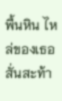พื้นหิน ไหล่ของเธอสั่นสะท้า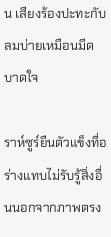น เสียงร้องปะทะกับลมบ่ายเหมือนมีดบาดใจ

ราห์ซูร์ยืนตัวแข็งทื่อ ร่างแทบไม่รับรู้สิ่งอื่นนอกจากภาพตรง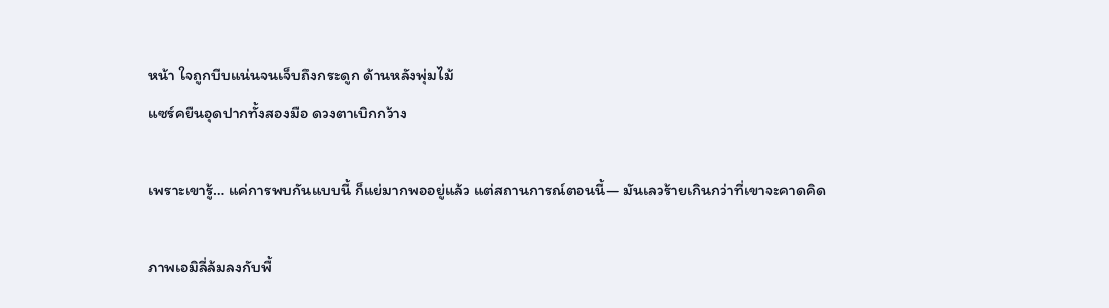หน้า ใจถูกบีบแน่นจนเจ็บถึงกระดูก ด้านหลังพุ่มไม้
แซร์คยืนอุดปากทั้งสองมือ ดวงตาเบิกกว้าง

เพราะเขารู้… แค่การพบกันแบบนี้ ก็แย่มากพออยู่แล้ว แต่สถานการณ์ตอนนี้— มันเลวร้ายเกินกว่าที่เขาจะคาดคิด

ภาพเอมิลี่ล้มลงกับพื้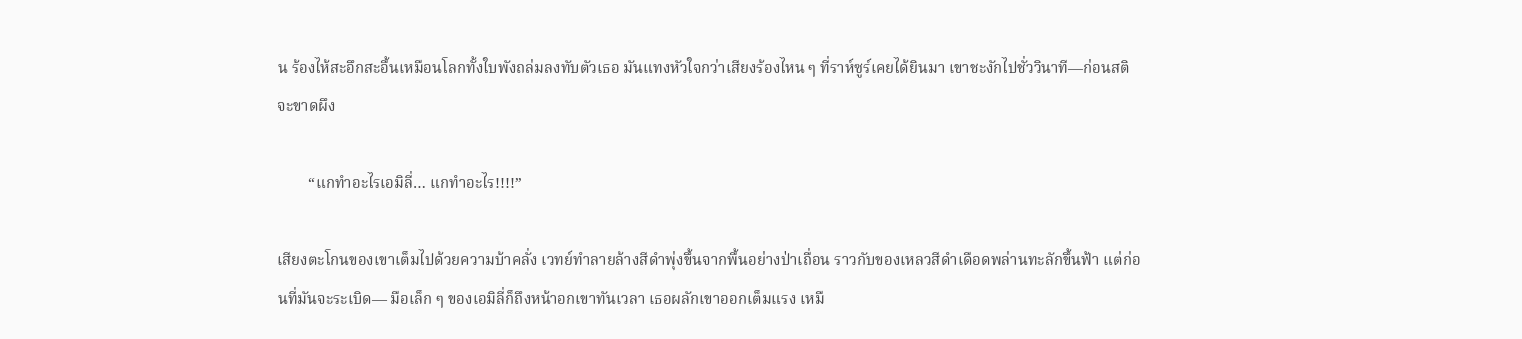น ร้องไห้สะอึกสะอื้นเหมือนโลกทั้งใบพังถล่มลงทับตัวเธอ มันแทงหัวใจกว่าเสียงร้องไหน ๆ ที่ราห์ซูร์เคยได้ยินมา เขาชะงักไปชั่ววินาที—ก่อนสติจะขาดผึง

        “แกทำอะไรเอมิลี่… แกทำอะไร!!!!”

เสียงตะโกนของเขาเต็มไปด้วยความบ้าคลั่ง เวทย์ทำลายล้างสีดำพุ่งขึ้นจากพื้นอย่างป่าเถื่อน ราวกับของเหลวสีดำเดือดพล่านทะลักขึ้นฟ้า แต่ก่อนที่มันจะระเบิด— มือเล็ก ๆ ของเอมิลี่ก็ถึงหน้าอกเขาทันเวลา เธอผลักเขาออกเต็มแรง เหมื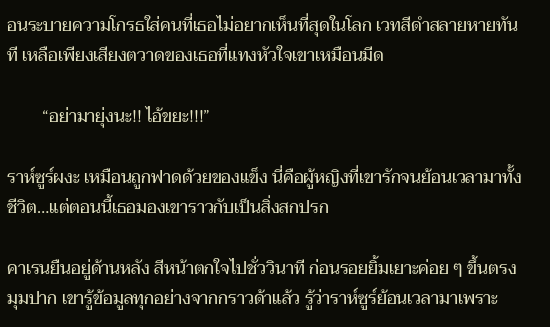อนระบายความโกรธใส่คนที่เธอไม่อยากเห็นที่สุดในโลก เวทสีดำสลายหายทันที เหลือเพียงเสียงตวาดของเธอที่แทงหัวใจเขาเหมือนมีด

        “อย่ามายุ่งนะ!! ไอ้ขยะ!!!”

ราห์ซูร์ผงะ เหมือนถูกฟาดด้วยของแข็ง นี่คือผู้หญิงที่เขารักจนย้อนเวลามาทั้งชีวิต…แต่ตอนนี้เธอมองเขาราวกับเป็นสิ่งสกปรก

คาเรนยืนอยู่ด้านหลัง สีหน้าตกใจไปชั่ววินาที ก่อนรอยยิ้มเยาะค่อย ๆ ขึ้นตรงมุมปาก เขารู้ข้อมูลทุกอย่างจากกราวด้าแล้ว รู้ว่าราห์ซูร์ย้อนเวลามาเพราะ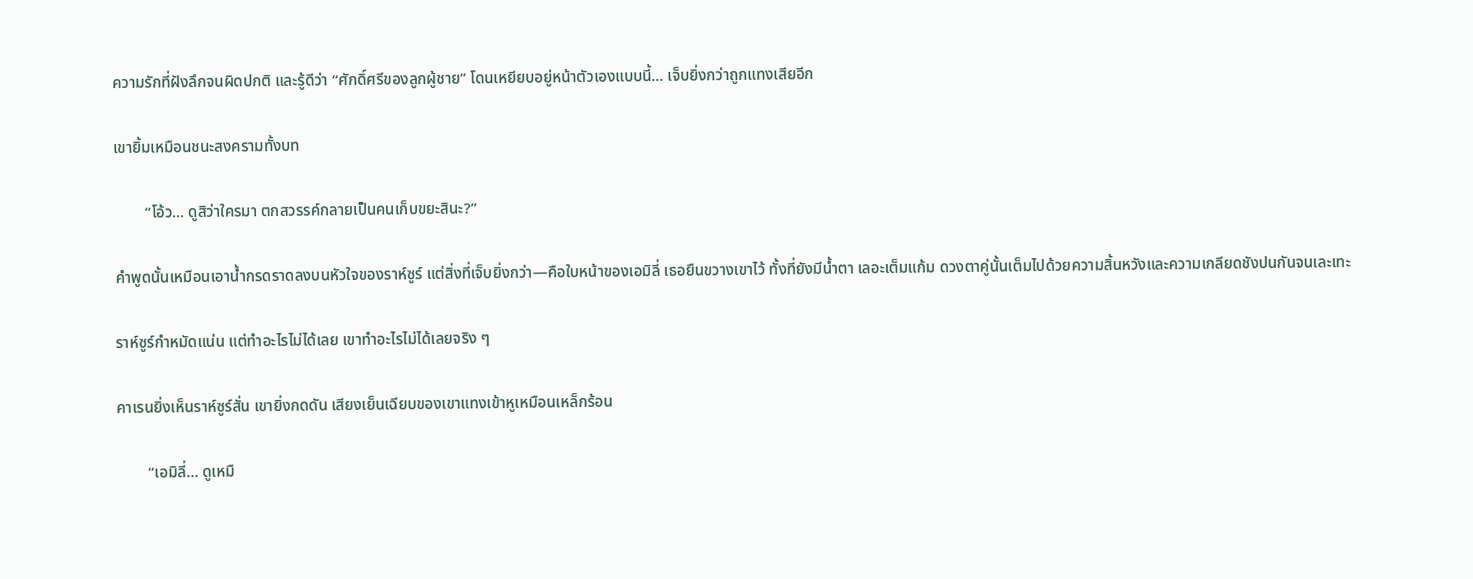ความรักที่ฝังลึกจนผิดปกติ และรู้ดีว่า “ศักดิ์ศรีของลูกผู้ชาย” โดนเหยียบอยู่หน้าตัวเองแบบนี้… เจ็บยิ่งกว่าถูกแทงเสียอีก

เขายิ้มเหมือนชนะสงครามทั้งบท

        “โอ้ว… ดูสิว่าใครมา ตกสวรรค์กลายเป็นคนเก็บขยะสินะ?”

คำพูดนั้นเหมือนเอาน้ำกรดราดลงบนหัวใจของราห์ซูร์ แต่สิ่งที่เจ็บยิ่งกว่า—คือใบหน้าของเอมิลี่ เธอยืนขวางเขาไว้ ทั้งที่ยังมีน้ำตา เลอะเต็มแก้ม ดวงตาคู่นั้นเต็มไปด้วยความสิ้นหวังและความเกลียดชังปนกันจนเละเทะ

ราห์ซูร์กำหมัดแน่น แต่ทำอะไรไม่ได้เลย เขาทำอะไรไม่ได้เลยจริง ๆ

คาเรนยิ่งเห็นราห์ซูร์สั่น เขายิ่งกดดัน เสียงเย็นเฉียบของเขาแทงเข้าหูเหมือนเหล็กร้อน

        “เอมิลี่… ดูเหมื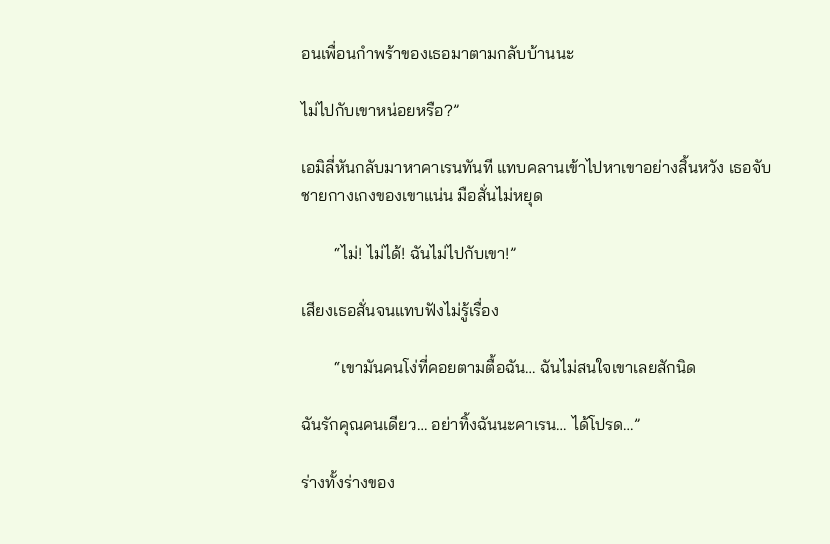อนเพื่อนกำพร้าของเธอมาตามกลับบ้านนะ

ไม่ไปกับเขาหน่อยหรือ?”

เอมิลี่หันกลับมาหาคาเรนทันที แทบคลานเข้าไปหาเขาอย่างสิ้นหวัง เธอจับชายกางเกงของเขาแน่น มือสั่นไม่หยุด

        “ไม่! ไม่ได้! ฉันไม่ไปกับเขา!”

เสียงเธอสั่นจนแทบฟังไม่รู้เรื่อง

        “เขามันคนโง่ที่คอยตามตื้อฉัน… ฉันไม่สนใจเขาเลยสักนิด

ฉันรักคุณคนเดียว… อย่าทิ้งฉันนะคาเรน… ได้โปรด…”

ร่างทั้งร่างของ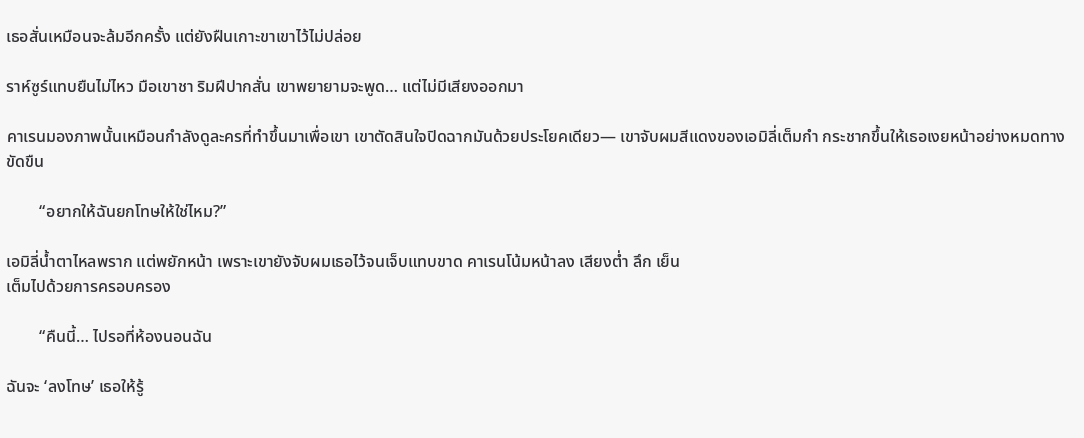เธอสั่นเหมือนจะล้มอีกครั้ง แต่ยังฝืนเกาะขาเขาไว้ไม่ปล่อย

ราห์ซูร์แทบยืนไม่ไหว มือเขาชา ริมฝีปากสั่น เขาพยายามจะพูด… แต่ไม่มีเสียงออกมา

คาเรนมองภาพนั้นเหมือนกำลังดูละครที่ทำขึ้นมาเพื่อเขา เขาตัดสินใจปิดฉากมันด้วยประโยคเดียว— เขาจับผมสีแดงของเอมิลี่เต็มกำ กระชากขึ้นให้เธอเงยหน้าอย่างหมดทางขัดขืน

        “อยากให้ฉันยกโทษให้ใช่ไหม?”

เอมิลี่น้ำตาไหลพราก แต่พยักหน้า เพราะเขายังจับผมเธอไว้จนเจ็บแทบขาด คาเรนโน้มหน้าลง เสียงต่ำ ลึก เย็น
เต็มไปด้วยการครอบครอง

        “คืนนี้… ไปรอที่ห้องนอนฉัน

ฉันจะ ‘ลงโทษ’ เธอให้รู้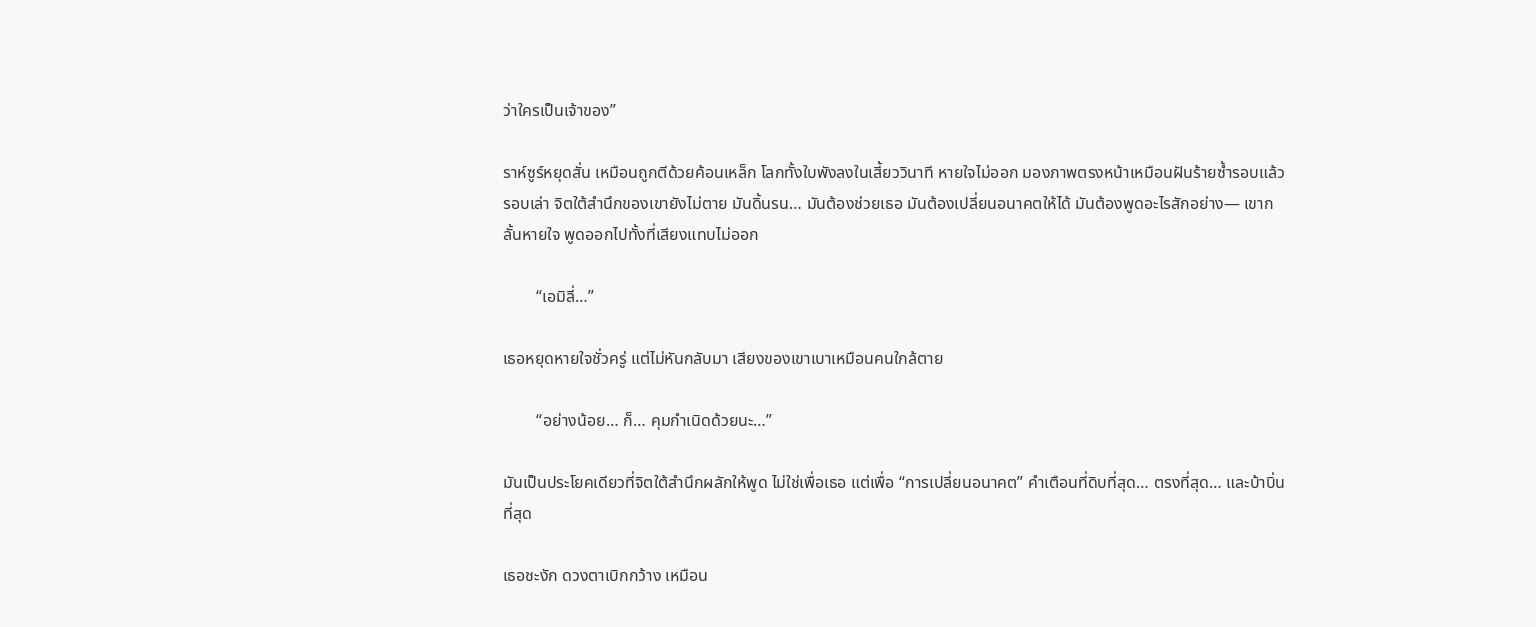ว่าใครเป็นเจ้าของ”

ราห์ซูร์หยุดสั่น เหมือนถูกตีด้วยค้อนเหล็ก โลกทั้งใบพังลงในเสี้ยววินาที หายใจไม่ออก มองภาพตรงหน้าเหมือนฝันร้ายซ้ำรอบแล้วรอบเล่า จิตใต้สำนึกของเขายังไม่ตาย มันดิ้นรน… มันต้องช่วยเธอ มันต้องเปลี่ยนอนาคตให้ได้ มันต้องพูดอะไรสักอย่าง— เขากลั้นหายใจ พูดออกไปทั้งที่เสียงแทบไม่ออก

        “เอมิลี่…”

เธอหยุดหายใจชั่วครู่ แต่ไม่หันกลับมา เสียงของเขาเบาเหมือนคนใกล้ตาย

        “อย่างน้อย… ก็… คุมกำเนิดด้วยนะ…”

มันเป็นประโยคเดียวที่จิตใต้สำนึกผลักให้พูด ไม่ใช่เพื่อเธอ แต่เพื่อ “การเปลี่ยนอนาคต” คำเตือนที่ดิบที่สุด… ตรงที่สุด… และบ้าบิ่นที่สุด

เธอชะงัก ดวงตาเบิกกว้าง เหมือน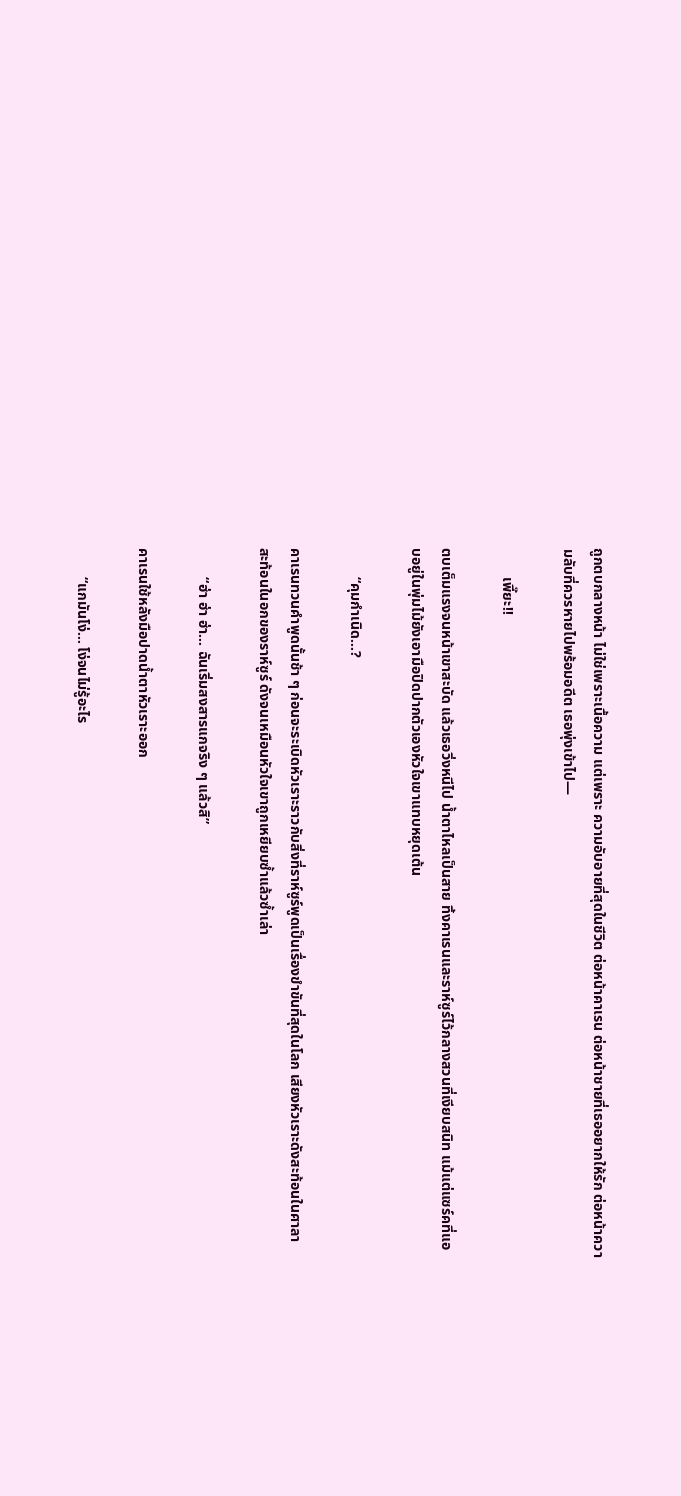ถูกตบกลางหน้า ไม่ใช่เพราะเนื้อความ แต่เพราะ ความอับอายที่สุดในชีวิต ต่อหน้าคาเรน ต่อหน้าชายที่เธออยากให้รัก ต่อหน้าความลับที่ควรหายไปพร้อมอดีต เธอพุ่งเข้าไป—

        เพี๊ยะ!!

ตบเต็มแรงจนหน้าเขาสะบัด แล้วเธอวิ่งหนีไป น้ำตาไหลเป็นสาย ทิ้งคาเรนและราห์ซูร์ไว้กลางสวนที่เงียบสนิท แม้แต่แซร์คที่แอบอยู่ในพุ่มไม้ยังเอามือปิดปากตัวเองหัวใจเขาแทบหยุดเต้น

        “คุมกำเนิด…?

คาเรนทวนคำพูดนั้นช้า ๆ ก่อนจะระเบิดหัวเราะราวกับสิ่งที่ราห์ซูร์พูดเป็นเรื่องขำขันที่สุดในโลก เสียงหัวเราะดังสะท้อนในศาลา สะท้อนในอกของราห์ซูร์ ดังจนเหมือนหัวใจเขาถูกเหยียบซ้ำแล้วซ้ำเล่า

        “ฮ่า ฮ่า ฮ่า… ฉันเริ่มสงสารแกจริง ๆ แล้วสิ”

คาเรนใช้หลังมือปาดน้ำตาหัวเราะออก

        “แกมันโง่… โง่จนไม่รู้อะไร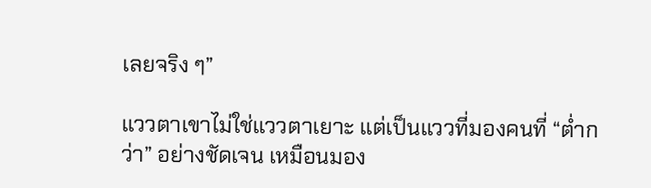เลยจริง ๆ”

แววตาเขาไม่ใช่แววตาเยาะ แต่เป็นแววที่มองคนที่ “ต่ำกว่า” อย่างชัดเจน เหมือนมอง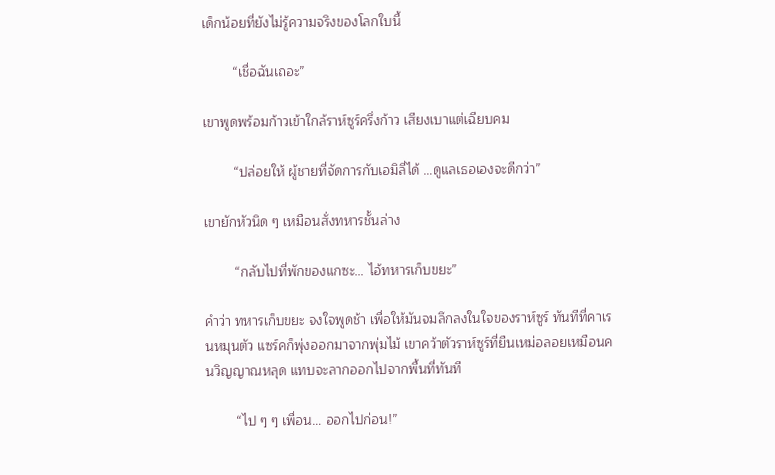เด็กน้อยที่ยังไม่รู้ความจริงของโลกใบนี้

        “เชื่อฉันเถอะ”

เขาพูดพร้อมก้าวเข้าใกล้ราห์ซูร์ครึ่งก้าว เสียงเบาแต่เฉียบคม

        “ปล่อยให้ ผู้ชายที่จัดการกับเอมิลี่ได้ …ดูแลเธอเองจะดีกว่า”

เขายักหัวนิด ๆ เหมือนสั่งทหารชั้นล่าง

        “กลับไปที่พักของแกซะ… ไอ้ทหารเก็บขยะ”

คำว่า ทหารเก็บขยะ จงใจพูดช้า เพื่อให้มันจมลึกลงในใจของราห์ซูร์ ทันทีที่คาเรนหมุนตัว แซร์คก็พุ่งออกมาจากพุ่มไม้ เขาคว้าตัวราห์ซูร์ที่ยืนเหม่อลอยเหมือนคนวิญญาณหลุด แทบจะลากออกไปจากพื้นที่ทันที

        “ไป ๆ ๆ เพื่อน… ออกไปก่อน!”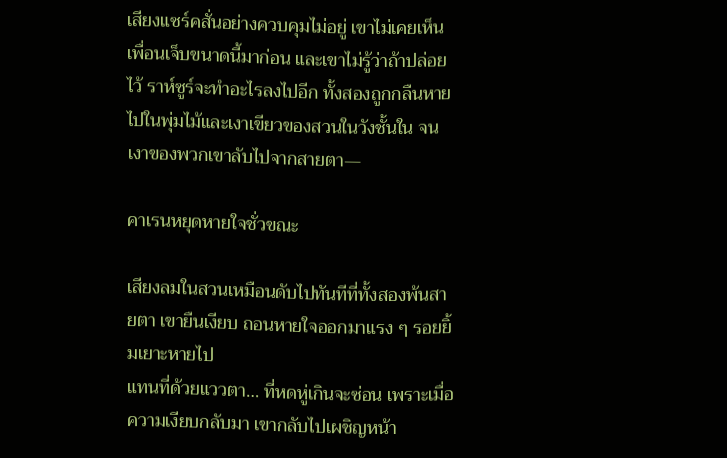เสียงแซร์คสั่นอย่างควบคุมไม่อยู่ เขาไม่เคยเห็นเพื่อนเจ็บขนาดนี้มาก่อน และเขาไม่รู้ว่าถ้าปล่อยไว้ ราห์ซูร์จะทำอะไรลงไปอีก ทั้งสองถูกกลืนหายไปในพุ่มไม้และเงาเขียวของสวนในวังชั้นใน จนเงาของพวกเขาลับไปจากสายตา—

คาเรนหยุดหายใจชั่วขณะ

เสียงลมในสวนเหมือนดับไปทันทีที่ทั้งสองพ้นสายตา เขายืนเงียบ ถอนหายใจออกมาแรง ๆ รอยยิ้มเยาะหายไป
แทนที่ด้วยแววตา… ที่หดหู่เกินจะซ่อน เพราะเมื่อความเงียบกลับมา เขากลับไปเผชิญหน้า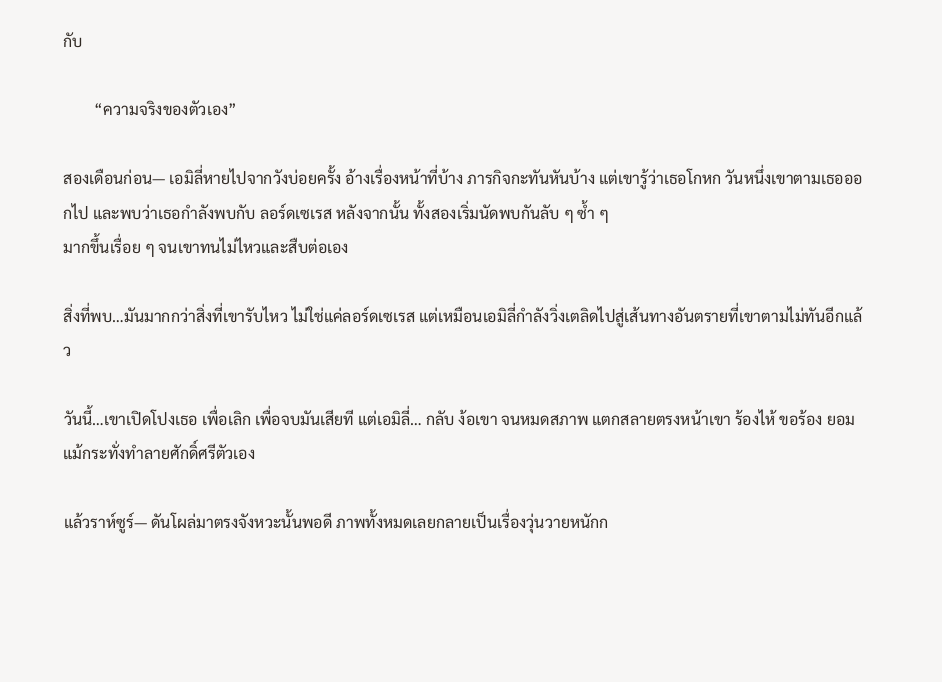กับ

        “ความจริงของตัวเอง”

สองเดือนก่อน— เอมิลี่หายไปจากวังบ่อยครั้ง อ้างเรื่องหน้าที่บ้าง ภารกิจกะทันหันบ้าง แต่เขารู้ว่าเธอโกหก วันหนึ่งเขาตามเธอออกไป และพบว่าเธอกำลังพบกับ ลอร์ดเซเรส หลังจากนั้น ทั้งสองเริ่มนัดพบกันลับ ๆ ซ้ำ ๆ
มากขึ้นเรื่อย ๆ จนเขาทนไม่ไหวและสืบต่อเอง

สิ่งที่พบ…มันมากกว่าสิ่งที่เขารับไหว ไม่ใช่แค่ลอร์ดเซเรส แต่เหมือนเอมิลี่กำลังวิ่งเตลิดไปสู่เส้นทางอันตรายที่เขาตามไม่ทันอีกแล้ว

วันนี้…เขาเปิดโปงเธอ เพื่อเลิก เพื่อจบมันเสียที แต่เอมิลี่… กลับ ง้อเขา จนหมดสภาพ แตกสลายตรงหน้าเขา ร้องไห้ ขอร้อง ยอมแม้กระทั่งทำลายศักดิ์ศรีตัวเอง

แล้วราห์ซูร์— ดันโผล่มาตรงจังหวะนั้นพอดี ภาพทั้งหมดเลยกลายเป็นเรื่องวุ่นวายหนักก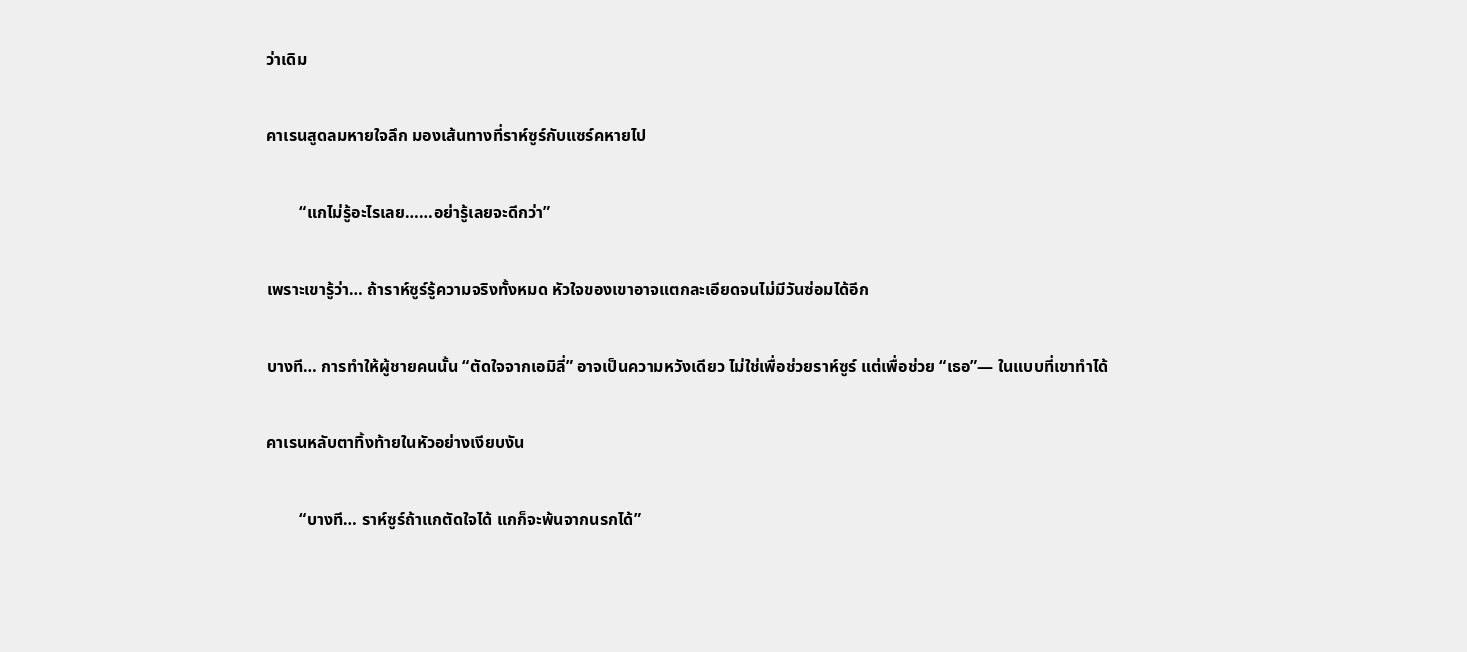ว่าเดิม

คาเรนสูดลมหายใจลึก มองเส้นทางที่ราห์ซูร์กับแซร์คหายไป

        “แกไม่รู้อะไรเลย……อย่ารู้เลยจะดีกว่า”

เพราะเขารู้ว่า… ถ้าราห์ซูร์รู้ความจริงทั้งหมด หัวใจของเขาอาจแตกละเอียดจนไม่มีวันซ่อมได้อีก

บางที… การทำให้ผู้ชายคนนั้น “ตัดใจจากเอมิลี่” อาจเป็นความหวังเดียว ไม่ใช่เพื่อช่วยราห์ซูร์ แต่เพื่อช่วย “เธอ”— ในแบบที่เขาทำได้

คาเรนหลับตาทิ้งท้ายในหัวอย่างเงียบงัน

        “บางที… ราห์ซูร์ถ้าแกตัดใจได้ แกก็จะพ้นจากนรกได้”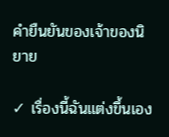คำยืนยันของเจ้าของนิยาย

✓ เรื่องนี้ฉันแต่งขึ้นเอง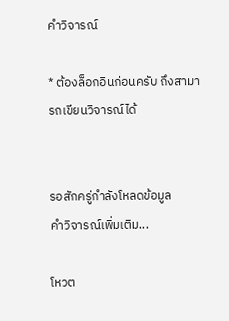คำวิจารณ์

* ต้องล็อกอินก่อนครับ ถึงสามารถเขียนวิจารณ์ได้


รอสักครู่กำลังโหลดข้อมูล
คำวิจารณ์เพิ่มเติม...

โหวต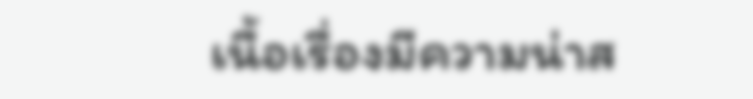เนื้อเรื่องมีความน่าส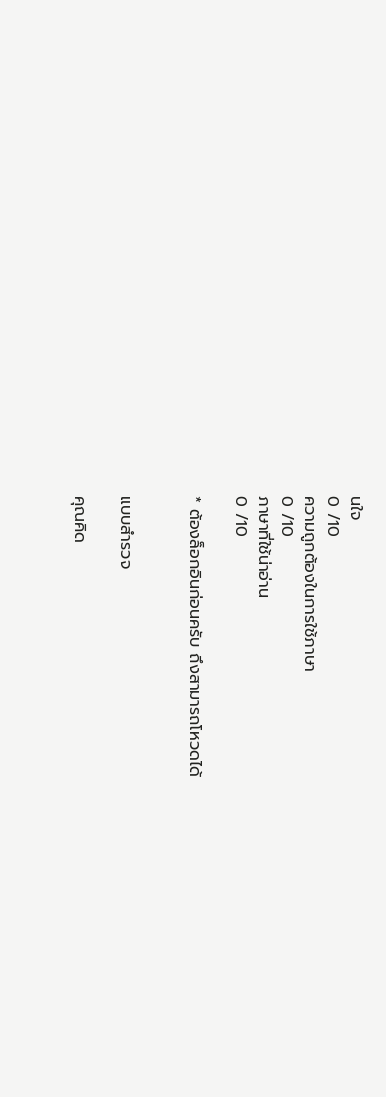นใจ
0 /10
ความถูกต้องในการใช้ภาษา
0 /10
ภาษาที่ใช้น่าอ่าน
0 /10

* ต้องล็อกอินก่อนครับ ถึงสามารถโหวดได้


แบบสำรวจ

คุณคิด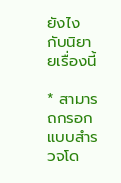ยังไงกับนิยายเรื่องนี้

* สามารถกรอกแบบสำรวจโด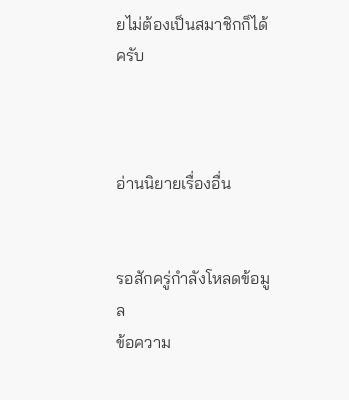ยไม่ต้องเป็นสมาชิกก็ได้ครับ



อ่านนิยายเรื่องอื่น


รอสักครู่กำลังโหลดข้อมูล
ข้อความ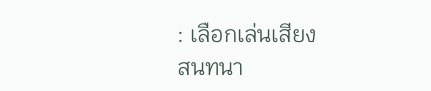: เลือกเล่นเสียง
สนทนา